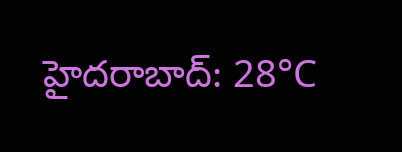హైదరాబాద్: 28°C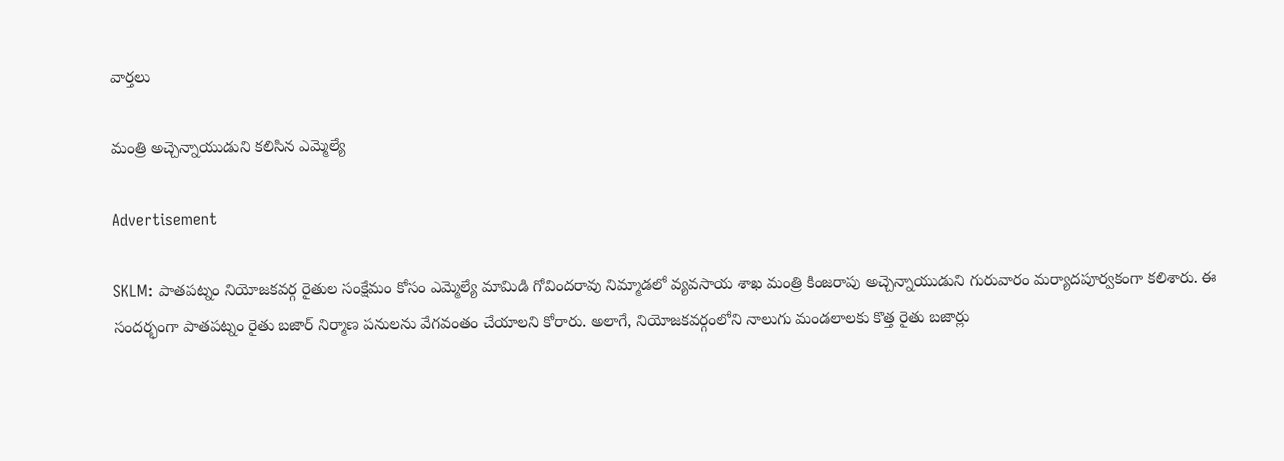వార్తలు

మంత్రి అచ్చెన్నాయుడుని కలిసిన ఎమ్మెల్యే

Advertisement

SKLM: పాతపట్నం నియోజకవర్గ రైతుల సంక్షేమం కోసం ఎమ్మెల్యే మామిడి గోవిందరావు నిమ్మాడలో వ్యవసాయ శాఖ మంత్రి కింజరాపు అచ్చెన్నాయుడుని గురువారం మర్యాదపూర్వకంగా కలిశారు. ఈ సందర్భంగా పాతపట్నం రైతు బజార్ నిర్మాణ పనులను వేగవంతం చేయాలని కోరారు. అలాగే, నియోజకవర్గంలోని నాలుగు మండలాలకు కొత్త రైతు బజార్లు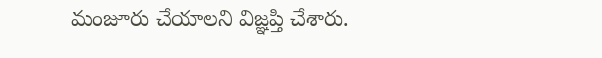మంజూరు చేయాలని విజ్ఞప్తి చేశారు.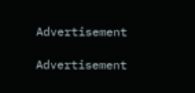Advertisement

Advertisement